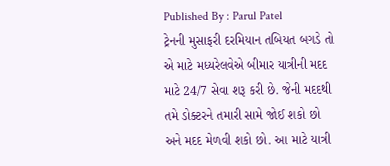Published By : Parul Patel
ટ્રેનની મુસાફરી દરમિયાન તબિયત બગડે તો એ માટે મધ્યરેલવેએ બીમાર યાત્રીની મદદ માટે 24/7 સેવા શરૂ કરી છે. જેની મદદથી તમે ડોક્ટરને તમારી સામે જોઈ શકો છો અને મદદ મેળવી શકો છો. આ માટે યાત્રી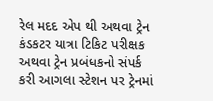રેલ મદદ એપ થી અથવા ટ્રેન કંડકટર યાત્રા ટિકિટ પરીક્ષક અથવા ટ્રેન પ્રબંધકનો સંપર્ક કરી આગલા સ્ટેશન પર ટ્રેનમાં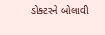ડોક્ટરને બોલાવી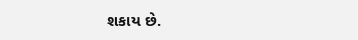શકાય છે.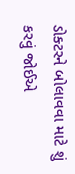ડોક્ટરને બોલાવવા માટે શું કરવું જોઈએ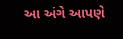આ અંગે આપણે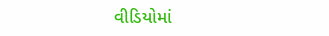વીડિયોમાં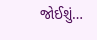જોઈશું…